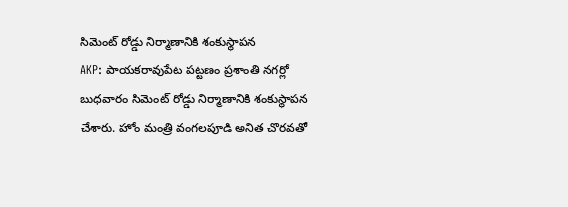సిమెంట్ రోడ్డు నిర్మాణానికి శంకుస్థాపన
AKP: పాయకరావుపేట పట్టణం ప్రశాంతి నగర్లో బుధవారం సిమెంట్ రోడ్డు నిర్మాణానికి శంకుస్థాపన చేశారు. హోం మంత్రి వంగలపూడి అనిత చొరవతో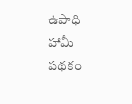ఉపాధి హామీ పథకం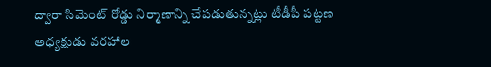ద్వారా సిమెంట్ రోడ్డు నిర్మాణాన్ని చేపడుతున్నట్లు టీడీపీ పట్టణ అధ్యక్షుడు వరహాల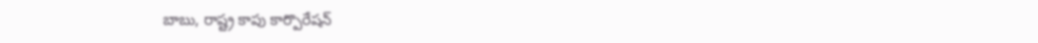బాబు, రాష్ట్ర కాపు కార్పొరేషన్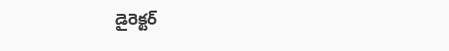డైరెక్టర్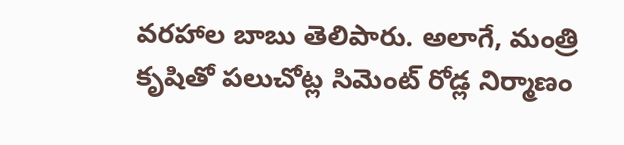వరహాల బాబు తెలిపారు. అలాగే, మంత్రి కృషితో పలుచోట్ల సిమెంట్ రోడ్ల నిర్మాణం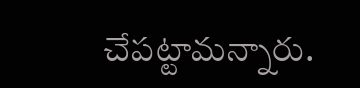చేపట్టామన్నారు.